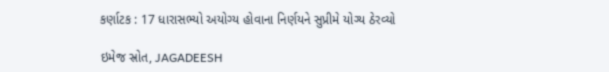કર્ણાટક : 17 ધારાસભ્યો અયોગ્ય હોવાના નિર્ણયને સુપ્રીમે યોગ્ય ઠેરવ્યો

ઇમેજ સ્રોત, JAGADEESH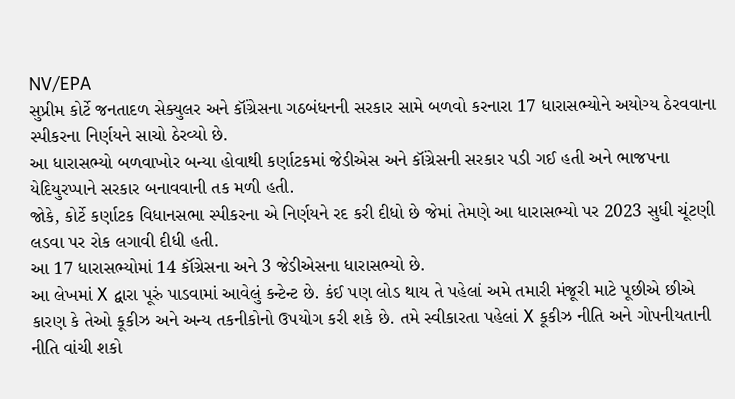NV/EPA
સુપ્રીમ કોર્ટે જનતાદળ સેક્યુલર અને કૉંગ્રેસના ગઠબંધનની સરકાર સામે બળવો કરનારા 17 ધારાસભ્યોને અયોગ્ય ઠેરવવાના સ્પીકરના નિર્ણયને સાચો ઠેરવ્યો છે.
આ ધારાસભ્યો બળવાખોર બન્યા હોવાથી કર્ણાટકમાં જેડીએસ અને કૉંગ્રેસની સરકાર પડી ગઈ હતી અને ભાજપના યેદિયુરપ્પાને સરકાર બનાવવાની તક મળી હતી.
જોકે, કોર્ટે કર્ણાટક વિધાનસભા સ્પીકરના એ નિર્ણયને રદ કરી દીધો છે જેમાં તેમણે આ ધારાસભ્યો પર 2023 સુધી ચૂંટણી લડવા પર રોક લગાવી દીધી હતી.
આ 17 ધારાસભ્યોમાં 14 કૉંગ્રેસના અને 3 જેડીએસના ધારાસભ્યો છે.
આ લેખમાં X દ્વારા પૂરું પાડવામાં આવેલું કન્ટેન્ટ છે. કંઈ પણ લોડ થાય તે પહેલાં અમે તમારી મંજૂરી માટે પૂછીએ છીએ કારણ કે તેઓ કૂકીઝ અને અન્ય તકનીકોનો ઉપયોગ કરી શકે છે. તમે સ્વીકારતા પહેલાં X કૂકીઝ નીતિ અને ગોપનીયતાની નીતિ વાંચી શકો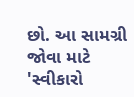છો. આ સામગ્રી જોવા માટે 'સ્વીકારો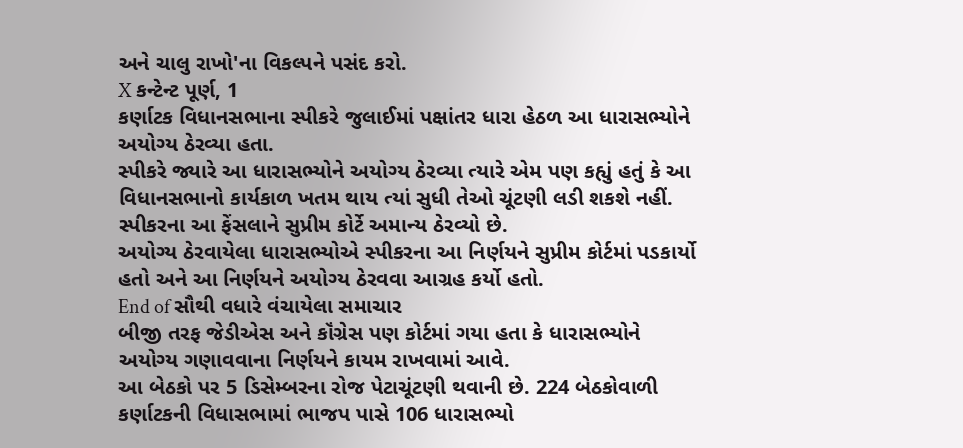અને ચાલુ રાખો'ના વિકલ્પને પસંદ કરો.
X કન્ટેન્ટ પૂર્ણ, 1
કર્ણાટક વિધાનસભાના સ્પીકરે જુલાઈમાં પક્ષાંતર ધારા હેઠળ આ ધારાસભ્યોને અયોગ્ય ઠેરવ્યા હતા.
સ્પીકરે જ્યારે આ ધારાસભ્યોને અયોગ્ય ઠેરવ્યા ત્યારે એમ પણ કહ્યું હતું કે આ વિધાનસભાનો કાર્યકાળ ખતમ થાય ત્યાં સુધી તેઓ ચૂંટણી લડી શકશે નહીં.
સ્પીકરના આ ફેંસલાને સુપ્રીમ કોર્ટે અમાન્ય ઠેરવ્યો છે.
અયોગ્ય ઠેરવાયેલા ધારાસભ્યોએ સ્પીકરના આ નિર્ણયને સુપ્રીમ કોર્ટમાં પડકાર્યો હતો અને આ નિર્ણયને અયોગ્ય ઠેરવવા આગ્રહ કર્યો હતો.
End of સૌથી વધારે વંચાયેલા સમાચાર
બીજી તરફ જેડીએસ અને કૉંગ્રેસ પણ કોર્ટમાં ગયા હતા કે ધારાસભ્યોને અયોગ્ય ગણાવવાના નિર્ણયને કાયમ રાખવામાં આવે.
આ બેઠકો પર 5 ડિસેમ્બરના રોજ પેટાચૂંટણી થવાની છે. 224 બેઠકોવાળી કર્ણાટકની વિધાસભામાં ભાજપ પાસે 106 ધારાસભ્યો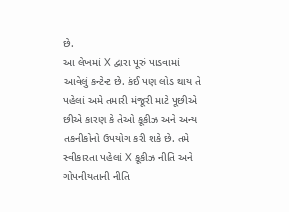છે.
આ લેખમાં X દ્વારા પૂરું પાડવામાં આવેલું કન્ટેન્ટ છે. કંઈ પણ લોડ થાય તે પહેલાં અમે તમારી મંજૂરી માટે પૂછીએ છીએ કારણ કે તેઓ કૂકીઝ અને અન્ય તકનીકોનો ઉપયોગ કરી શકે છે. તમે સ્વીકારતા પહેલાં X કૂકીઝ નીતિ અને ગોપનીયતાની નીતિ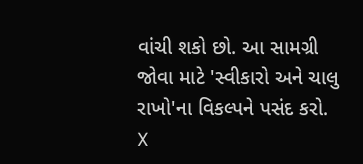વાંચી શકો છો. આ સામગ્રી જોવા માટે 'સ્વીકારો અને ચાલુ રાખો'ના વિકલ્પને પસંદ કરો.
X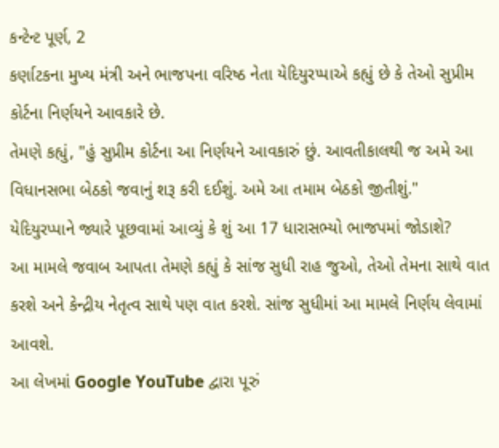કન્ટેન્ટ પૂર્ણ, 2
કર્ણાટકના મુખ્ય મંત્રી અને ભાજપના વરિષ્ઠ નેતા યેદિયુરપ્પાએ કહ્યું છે કે તેઓ સુપ્રીમ કોર્ટના નિર્ણયને આવકારે છે.
તેમણે કહ્યું, "હું સુપ્રીમ કોર્ટના આ નિર્ણયને આવકારું છું. આવતીકાલથી જ અમે આ વિધાનસભા બેઠકો જવાનું શરૂ કરી દઈશું. અમે આ તમામ બેઠકો જીતીશું."
યેદિયુરપ્પાને જ્યારે પૂછવામાં આવ્યું કે શું આ 17 ધારાસભ્યો ભાજપમાં જોડાશે?
આ મામલે જવાબ આપતા તેમણે કહ્યું કે સાંજ સુધી રાહ જુઓ, તેઓ તેમના સાથે વાત કરશે અને કેન્દ્રીય નેતૃત્વ સાથે પણ વાત કરશે. સાંજ સુધીમાં આ મામલે નિર્ણય લેવામાં આવશે.
આ લેખમાં Google YouTube દ્વારા પૂરું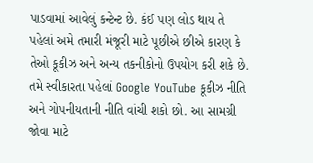પાડવામાં આવેલું કન્ટેન્ટ છે. કંઈ પણ લોડ થાય તે પહેલાં અમે તમારી મંજૂરી માટે પૂછીએ છીએ કારણ કે તેઓ કૂકીઝ અને અન્ય તકનીકોનો ઉપયોગ કરી શકે છે. તમે સ્વીકારતા પહેલાં Google YouTube કૂકીઝ નીતિ અને ગોપનીયતાની નીતિ વાંચી શકો છો. આ સામગ્રી જોવા માટે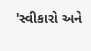'સ્વીકારો અને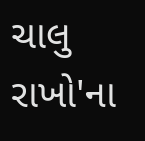ચાલુ રાખો'ના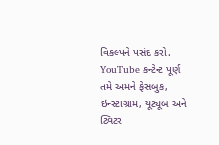વિકલ્પને પસંદ કરો.
YouTube કન્ટેન્ટ પૂર્ણ
તમે અમને ફેસબુક, ઇન્સ્ટાગ્રામ, યૂટ્યૂબ અને ટ્વિટર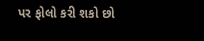પર ફોલો કરી શકો છો